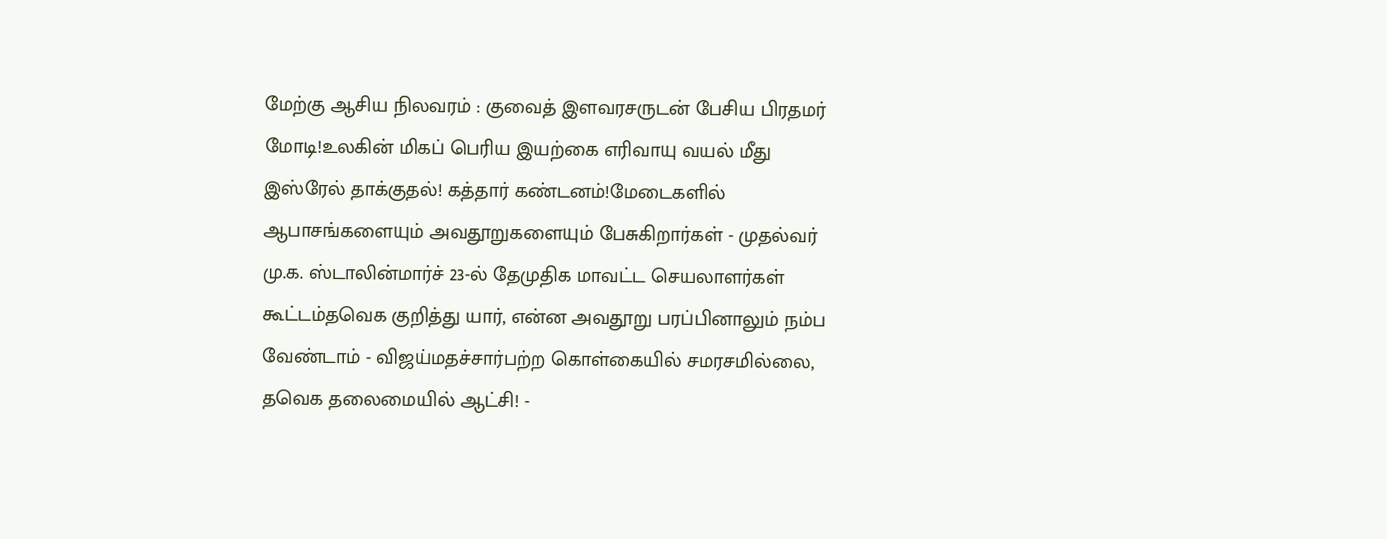மேற்கு ஆசிய நிலவரம் : குவைத் இளவரசருடன் பேசிய பிரதமர் மோடி!உலகின் மிகப் பெரிய இயற்கை எரிவாயு வயல் மீது இஸ்ரேல் தாக்குதல்! கத்தார் கண்டனம்!மேடைகளில் ஆபாசங்களையும் அவதூறுகளையும் பேசுகிறார்கள் - முதல்வர் மு.க. ஸ்டாலின்மார்ச் 23-ல் தேமுதிக மாவட்ட செயலாளர்கள் கூட்டம்தவெக குறித்து யார், என்ன அவதூறு பரப்பினாலும் நம்ப வேண்டாம் - விஜய்மதச்சார்பற்ற கொள்கையில் சமரசமில்லை, தவெக தலைமையில் ஆட்சி! -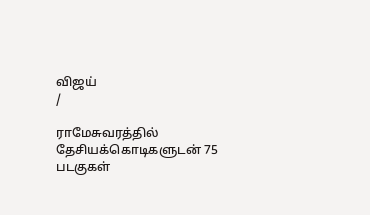விஜய்
/

ராமேசுவரத்தில் தேசியக்கொடிகளுடன் 75 படகுகள்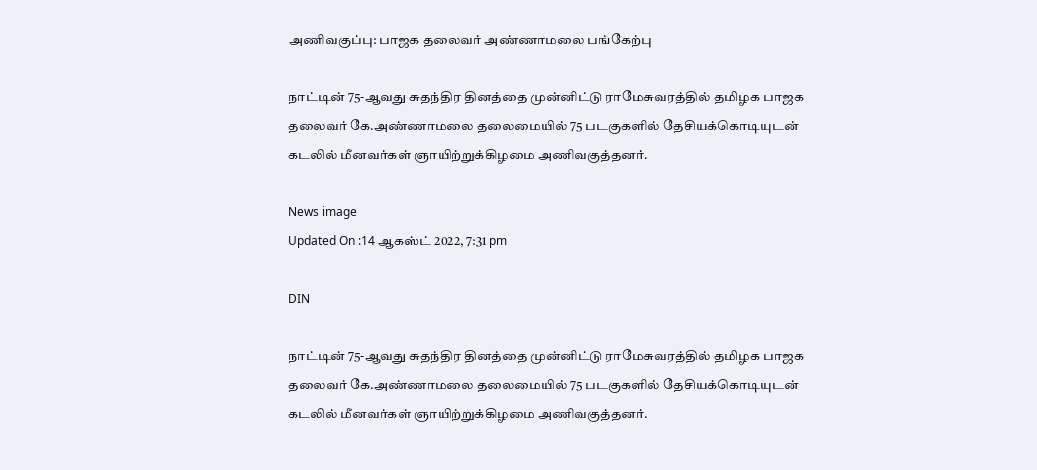அணிவகுப்பு: பாஜக தலைவர் அண்ணாமலை பங்கேற்பு

நாட்டின் 75-ஆவது சுதந்திர தினத்தை முன்னிட்டு ராமேசுவரத்தில் தமிழக பாஜக தலைவர் கே.அண்ணாமலை தலைமையில் 75 படகுகளில் தேசியக்கொடியுடன் கடலில் மீனவர்கள் ஞாயிற்றுக்கிழமை அணிவகுத்தனர்.

News image
Updated On :14 ஆகஸ்ட் 2022, 7:31 pm

DIN

நாட்டின் 75-ஆவது சுதந்திர தினத்தை முன்னிட்டு ராமேசுவரத்தில் தமிழக பாஜக தலைவர் கே.அண்ணாமலை தலைமையில் 75 படகுகளில் தேசியக்கொடியுடன் கடலில் மீனவர்கள் ஞாயிற்றுக்கிழமை அணிவகுத்தனர்.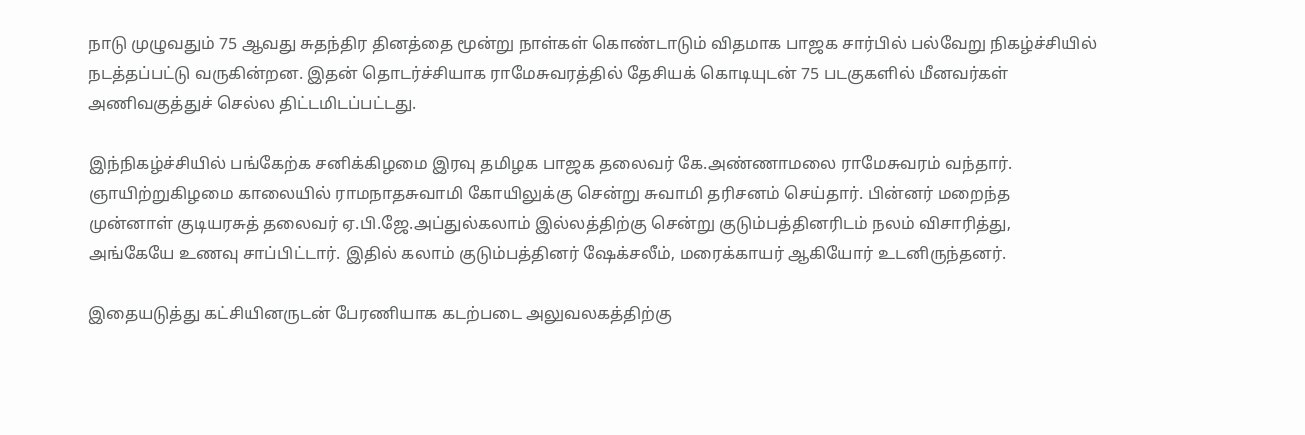நாடு முழுவதும் 75 ஆவது சுதந்திர தினத்தை மூன்று நாள்கள் கொண்டாடும் விதமாக பாஜக சார்பில் பல்வேறு நிகழ்ச்சியில் நடத்தப்பட்டு வருகின்றன. இதன் தொடர்ச்சியாக ராமேசுவரத்தில் தேசியக் கொடியுடன் 75 படகுகளில் மீனவர்கள் அணிவகுத்துச் செல்ல திட்டமிடப்பட்டது.

இந்நிகழ்ச்சியில் பங்கேற்க சனிக்கிழமை இரவு தமிழக பாஜக தலைவர் கே.அண்ணாமலை ராமேசுவரம் வந்தார். ஞாயிற்றுகிழமை காலையில் ராமநாதசுவாமி கோயிலுக்கு சென்று சுவாமி தரிசனம் செய்தார். பின்னர் மறைந்த முன்னாள் குடியரசுத் தலைவர் ஏ.பி.ஜே.அப்துல்கலாம் இல்லத்திற்கு சென்று குடும்பத்தினரிடம் நலம் விசாரித்து, அங்கேயே உணவு சாப்பிட்டார். இதில் கலாம் குடும்பத்தினர் ஷேக்சலீம், மரைக்காயர் ஆகியோர் உடனிருந்தனர்.

இதையடுத்து கட்சியினருடன் பேரணியாக கடற்படை அலுவலகத்திற்கு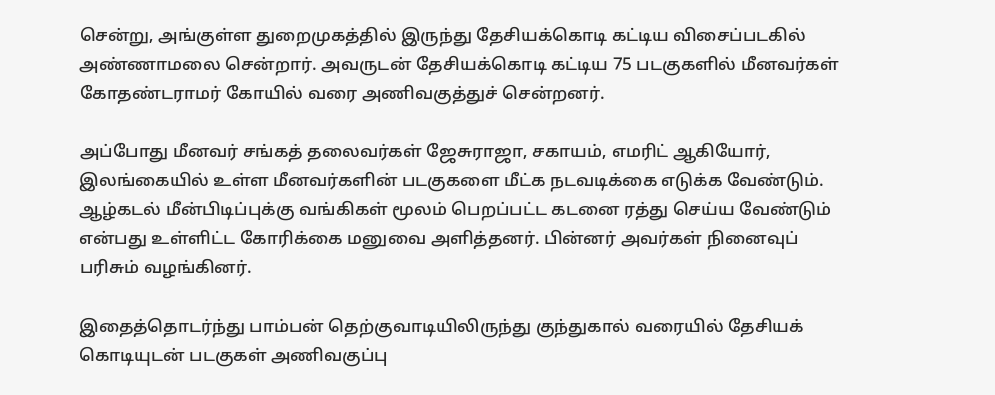சென்று, அங்குள்ள துறைமுகத்தில் இருந்து தேசியக்கொடி கட்டிய விசைப்படகில் அண்ணாமலை சென்றார். அவருடன் தேசியக்கொடி கட்டிய 75 படகுகளில் மீனவர்கள் கோதண்டராமர் கோயில் வரை அணிவகுத்துச் சென்றனர்.

அப்போது மீனவர் சங்கத் தலைவர்கள் ஜேசுராஜா, சகாயம், எமரிட் ஆகியோர், இலங்கையில் உள்ள மீனவர்களின் படகுகளை மீட்க நடவடிக்கை எடுக்க வேண்டும். ஆழ்கடல் மீன்பிடிப்புக்கு வங்கிகள் மூலம் பெறப்பட்ட கடனை ரத்து செய்ய வேண்டும் என்பது உள்ளிட்ட கோரிக்கை மனுவை அளித்தனர். பின்னர் அவர்கள் நினைவுப் பரிசும் வழங்கினர்.

இதைத்தொடர்ந்து பாம்பன் தெற்குவாடியிலிருந்து குந்துகால் வரையில் தேசியக் கொடியுடன் படகுகள் அணிவகுப்பு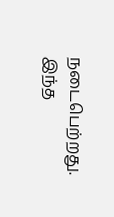நடைபெற்றது. இந்த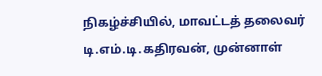நிகழ்ச்சியில், மாவட்டத் தலைவர் டி.எம்.டி.கதிரவன், முன்னாள்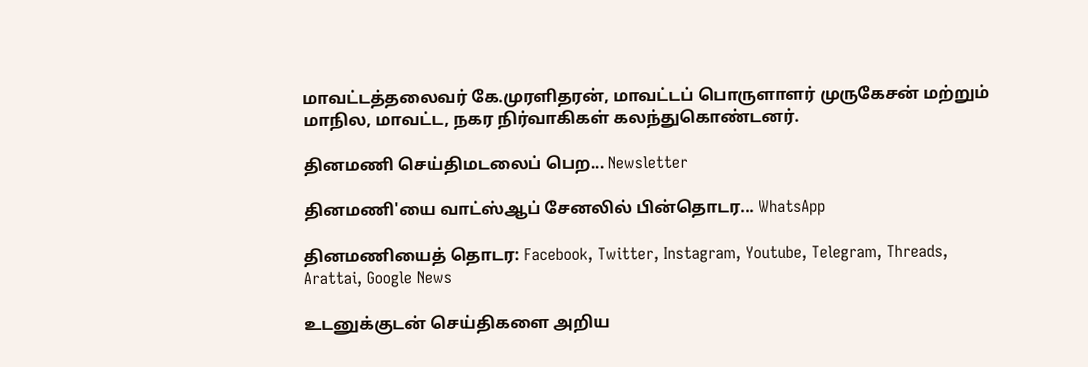மாவட்டத்தலைவர் கே.முரளிதரன், மாவட்டப் பொருளாளர் முருகேசன் மற்றும் மாநில, மாவட்ட, நகர நிர்வாகிகள் கலந்துகொண்டனர்.

தினமணி செய்திமடலைப் பெற... Newsletter

தினமணி'யை வாட்ஸ்ஆப் சேனலில் பின்தொடர... WhatsApp

தினமணியைத் தொடர: Facebook, Twitter, Instagram, Youtube, Telegram, Threads, Arattai, Google News

உடனுக்குடன் செய்திகளை அறிய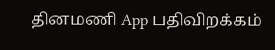தினமணி App பதிவிறக்கம்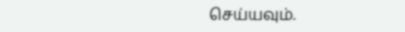செய்யவும்.